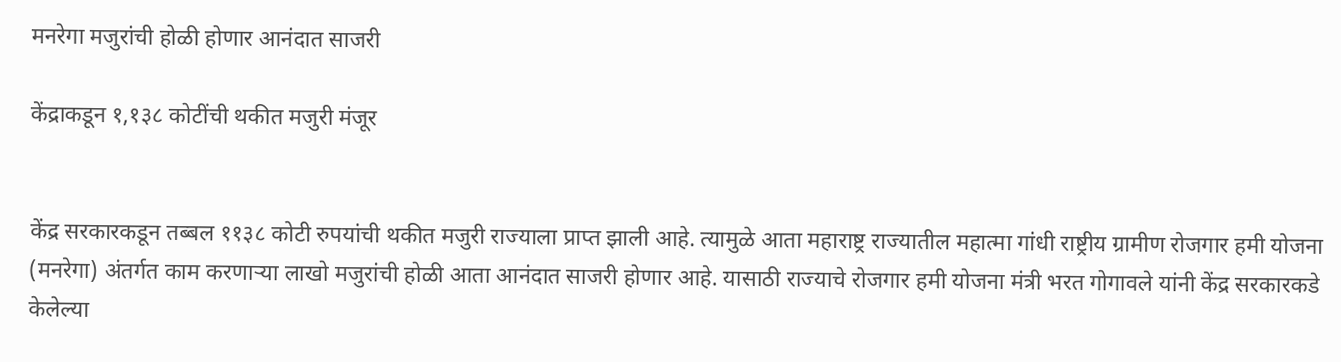मनरेगा मजुरांची होळी होणार आनंदात साजरी

केंद्राकडून १,१३८ कोटींची थकीत मजुरी मंजूर


केंद्र सरकारकडून तब्बल ११३८ कोटी रुपयांची थकीत मजुरी राज्याला प्राप्त झाली आहे. त्यामुळे आता महाराष्ट्र राज्यातील महात्मा गांधी राष्ट्रीय ग्रामीण रोजगार हमी योजना (मनरेगा) अंतर्गत काम करणाऱ्या लाखो मजुरांची होळी आता आनंदात साजरी होणार आहे. यासाठी राज्याचे रोजगार हमी योजना मंत्री भरत गोगावले यांनी केंद्र सरकारकडे केलेल्या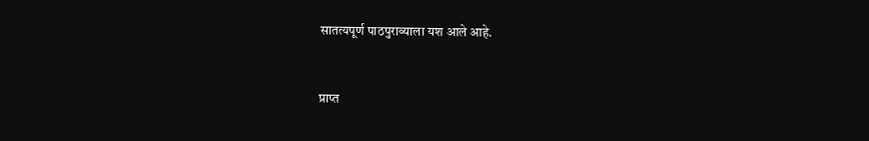सातत्यपूर्ण पाठपुराव्याला यश आले आहे.


प्राप्त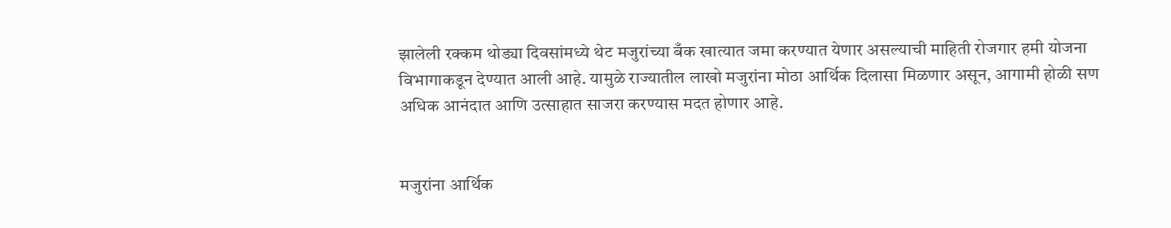झालेली रक्कम थोड्या दिवसांमध्ये थेट मजुरांच्या बँक खात्यात जमा करण्यात येणार असल्याची माहिती रोजगार हमी योजना विभागाकडून देण्यात आली आहे. यामुळे राज्यातील लाखो मजुरांना मोठा आर्थिक दिलासा मिळणार असून, आगामी होळी सण अधिक आनंदात आणि उत्साहात साजरा करण्यास मदत होणार आहे.


मजुरांना आर्थिक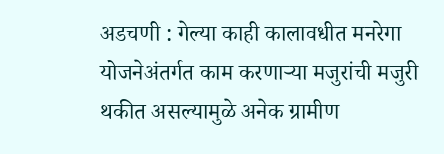अडचणी : गेल्या काही कालावधीत मनरेगा योजनेअंतर्गत काम करणाऱ्या मजुरांची मजुरी थकीत असल्यामुळे अनेक ग्रामीण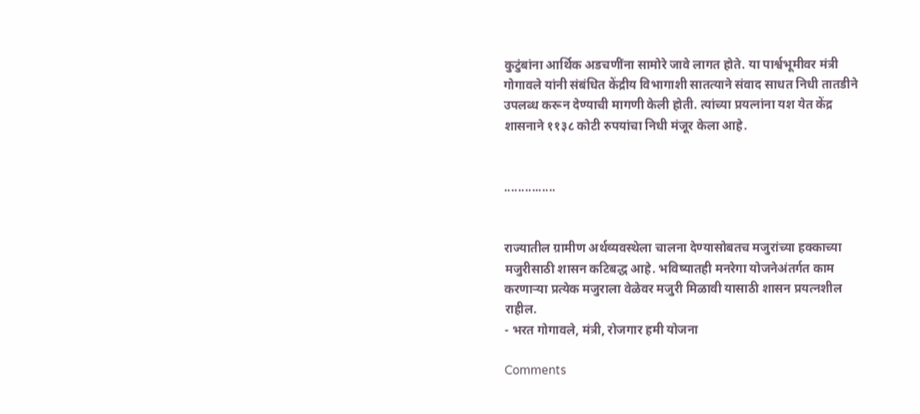कुटुंबांना आर्थिक अडचणींना सामोरे जावे लागत होते. या पार्श्वभूमीवर मंत्री गोगावले यांनी संबंधित केंद्रीय विभागाशी सातत्याने संवाद साधत निधी तातडीने उपलब्ध करून देण्याची मागणी केली होती. त्यांच्या प्रयत्नांना यश येत केंद्र शासनाने ११३८ कोटी रुपयांचा निधी मंजूर केला आहे.


...............


राज्यातील ग्रामीण अर्थव्यवस्थेला चालना देण्यासोबतच मजुरांच्या हक्काच्या मजुरीसाठी शासन कटिबद्ध आहे. भविष्यातही मनरेगा योजनेअंतर्गत काम करणाऱ्या प्रत्येक मजुराला वेळेवर मजुरी मिळावी यासाठी शासन प्रयत्नशील राहील.
- भरत गोगावले, मंत्री, रोजगार हमी योजना

Comments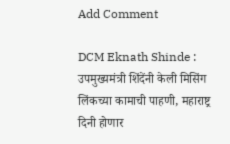Add Comment

DCM Eknath Shinde : उपमुख्यमंत्री शिंदेंनी केली मिसिंग लिंकच्या कामाची पाहणी, महाराष्ट्र दिनी होणार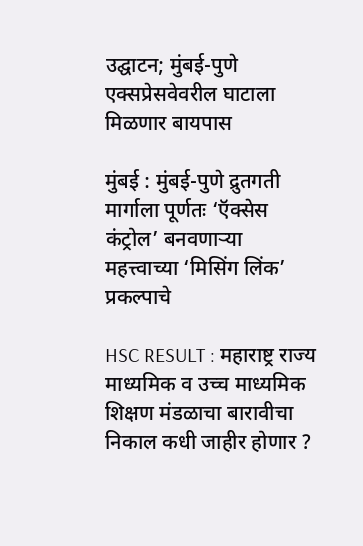उद्घाटन; मुंबई-पुणे एक्सप्रेसवेवरील घाटाला मिळणार बायपास

मुंबई : मुंबई-पुणे द्रुतगती मार्गाला पूर्णतः ‘ऍक्सेस कंट्रोल’ बनवणाऱ्या महत्त्वाच्या ‘मिसिंग लिंक’ प्रकल्पाचे

HSC RESULT : महाराष्ट्र राज्य माध्यमिक व उच्च माध्यमिक शिक्षण मंडळाचा बारावीचा निकाल कधी जाहीर होणार ?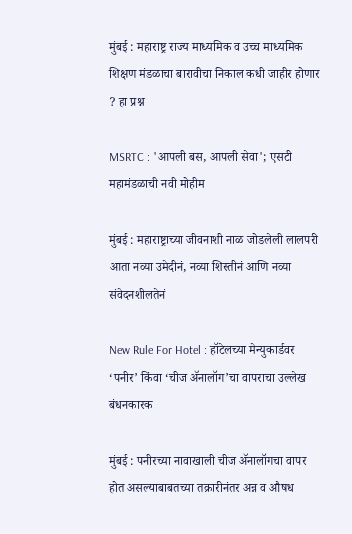मुंबई : महाराष्ट्र राज्य माध्यमिक व उच्च माध्यमिक शिक्षण मंडळाचा बारावीचा निकाल कधी जाहीर होणार ? हा प्रश्न

MSRTC : 'आपली बस, आपली सेवा'; एसटी महामंडळाची नवी मोहीम

मुंबई : महाराष्ट्राच्या जीवनाशी नाळ जोडलेली लालपरी आता नव्या उमेदीनं, नव्या शिस्तीनं आणि नव्या संवेदनशीलतेनं

New Rule For Hotel : हॉटेलच्या मेन्युकार्डवर ‘पनीर’ किंवा ‘चीज ॲनालॉग’चा वापराचा उल्लेख बंधनकारक

मुंबई : पनीरच्या नावाखाली चीज ॲनालॉगचा वापर होत असल्याबाबतच्या तक्रारीनंतर अन्न व औषध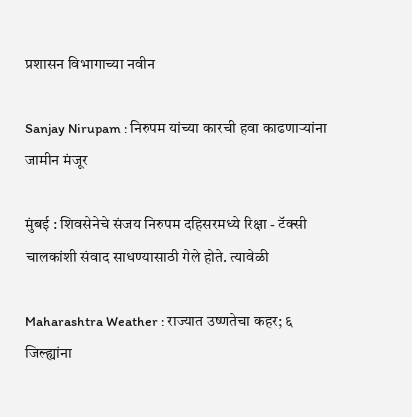प्रशासन विभागाच्या नवीन

Sanjay Nirupam : निरुपम यांच्या कारची हवा काढणाऱ्यांना जामीन मंजूर

मुंबई : शिवसेनेचे संजय निरुपम दहिसरमध्ये रिक्षा - टॅक्सी चालकांशी संवाद साधण्यासाठी गेले होते. त्यावेळी

Maharashtra Weather : राज्यात उष्णतेचा कहर; ६ जिल्ह्यांना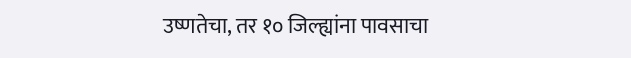उष्णतेचा, तर १० जिल्ह्यांना पावसाचा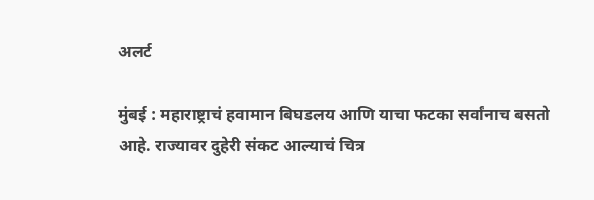अलर्ट

मुंबई : महाराष्ट्राचं हवामान बिघडलय आणि याचा फटका सर्वांनाच बसतो आहे. राज्यावर दुहेरी संकट आल्याचं चित्र